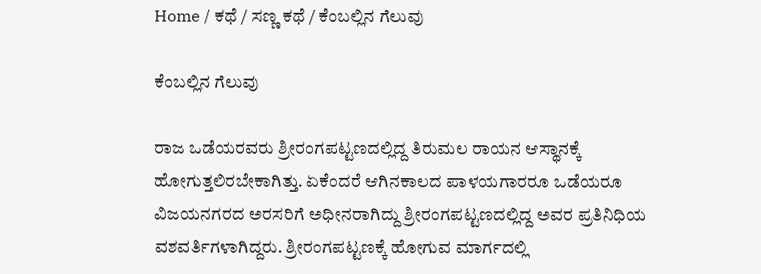Home / ಕಥೆ / ಸಣ್ಣ ಕಥೆ / ಕೆಂಬಲ್ಲಿನ ಗೆಲುವು

ಕೆಂಬಲ್ಲಿನ ಗೆಲುವು

ರಾಜ ಒಡೆಯರವರು ಶ್ರೀರಂಗಪಟ್ಟಣದಲ್ಲಿದ್ದ ತಿರುಮಲ ರಾಯನ ಆಸ್ಥಾನಕ್ಕೆ ಹೋಗುತ್ತಲಿರಬೇಕಾಗಿತ್ತು. ಏಕೆಂದರೆ ಆಗಿನಕಾಲದ ಪಾಳಯಗಾರರೂ ಒಡೆಯರೂ ವಿಜಯನಗರದ ಅರಸರಿಗೆ ಅಧೀನರಾಗಿದ್ದು ಶ್ರೀರಂಗಪಟ್ಟಣದಲ್ಲಿದ್ದ ಅವರ ಪ್ರತಿನಿಧಿಯ ವಶವರ್ತಿಗಳಾಗಿದ್ದರು. ಶ್ರೀರಂಗಪಟ್ಟಣಕ್ಕೆ ಹೋಗುವ ಮಾರ್ಗದಲ್ಲಿ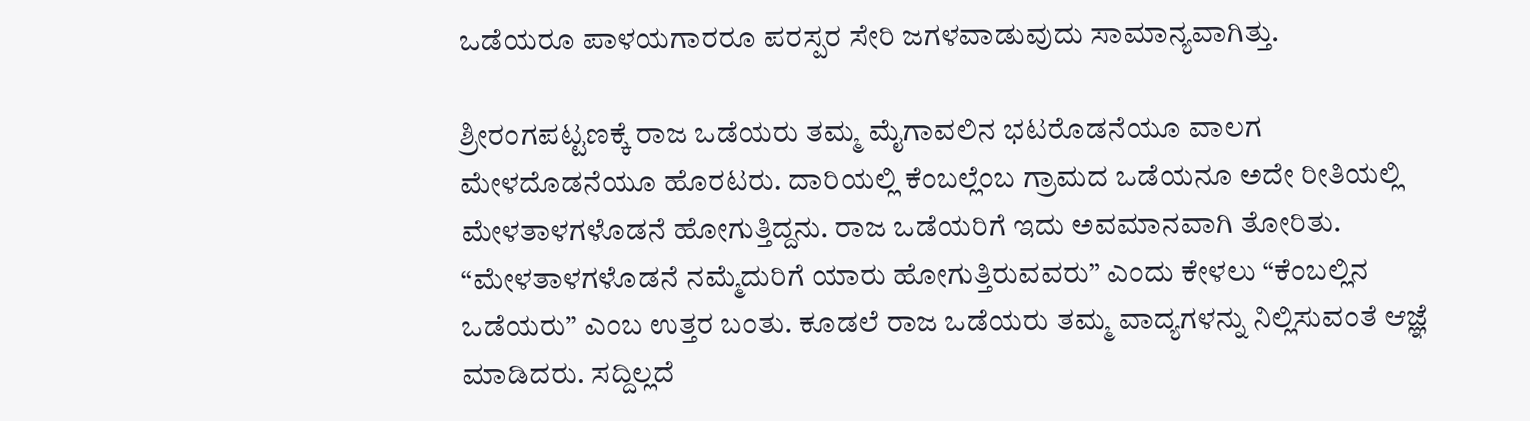ಒಡೆಯರೂ ಪಾಳಯಗಾರರೂ ಪರಸ್ಪರ ಸೇರಿ ಜಗಳವಾಡುವುದು ಸಾಮಾನ್ಯವಾಗಿತ್ತು.

ಶ್ರೀರಂಗಪಟ್ಟಣಕ್ಕೆ ರಾಜ ಒಡೆಯರು ತಮ್ಮ ಮೈಗಾವಲಿನ ಭಟರೊಡನೆಯೂ ವಾಲಗ ಮೇಳದೊಡನೆಯೂ ಹೊರಟರು. ದಾರಿಯಲ್ಲಿ ಕೆಂಬಲ್ಲೆಂಬ ಗ್ರಾಮದ ಒಡೆಯನೂ ಅದೇ ರೀತಿಯಲ್ಲಿ ಮೇಳತಾಳಗಳೊಡನೆ ಹೋಗುತ್ತಿದ್ದನು. ರಾಜ ಒಡೆಯರಿಗೆ ಇದು ಅವಮಾನವಾಗಿ ತೋರಿತು. “ಮೇಳತಾಳಗಳೊಡನೆ ನಮ್ಮೆದುರಿಗೆ ಯಾರು ಹೋಗುತ್ತಿರುವವರು” ಎಂದು ಕೇಳಲು “ಕೆಂಬಲ್ಲಿನ ಒಡೆಯರು” ಎಂಬ ಉತ್ತರ ಬಂತು. ಕೂಡಲೆ ರಾಜ ಒಡೆಯರು ತಮ್ಮ ವಾದ್ಯಗಳನ್ನು ನಿಲ್ಲಿಸುವಂತೆ ಆಜ್ಞೆ ಮಾಡಿದರು. ಸದ್ದಿಲ್ಲದೆ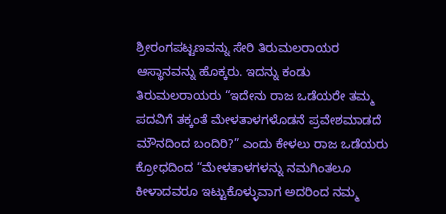ಶ್ರೀರಂಗಪಟ್ಟಣವನ್ನು ಸೇರಿ ತಿರುಮಲರಾಯರ ಆಸ್ಥಾನವನ್ನು ಹೊಕ್ಕರು. ಇದನ್ನು ಕಂಡು ತಿರುಮಲರಾಯರು “ಇದೇನು ರಾಜ ಒಡೆಯರೇ ತಮ್ಮ ಪದವಿಗೆ ತಕ್ಕಂತೆ ಮೇಳತಾಳಗಳೊಡನೆ ಪ್ರವೇಶಮಾಡದೆ ಮೌನದಿಂದ ಬಂದಿರಿ?” ಎಂದು ಕೇಳಲು ರಾಜ ಒಡೆಯರು ಕ್ರೋಧದಿಂದ “ಮೇಳತಾಳಗಳನ್ನು ನಮಗಿಂತಲೂ ಕೀಳಾದವರೂ ಇಟ್ಟುಕೊಳ್ಳುವಾಗ ಅದರಿಂದ ನಮ್ಮ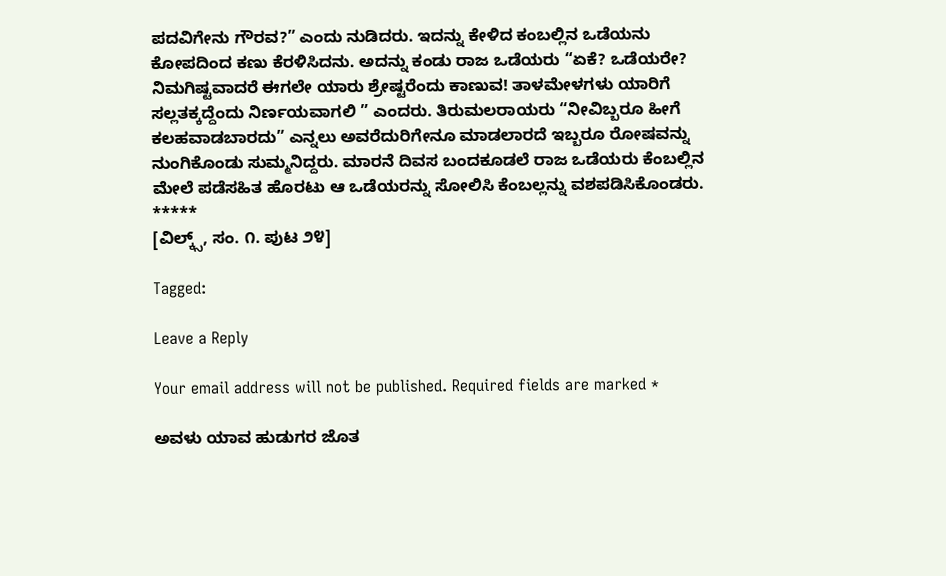ಪದವಿಗೇನು ಗೌರವ?” ಎಂದು ನುಡಿದರು. ಇದನ್ನು ಕೇಳಿದ ಕಂಬಲ್ಲಿನ ಒಡೆಯನು ಕೋಪದಿಂದ ಕಣು ಕೆರಳಿಸಿದನು. ಅದನ್ನು ಕಂಡು ರಾಜ ಒಡೆಯರು “ಏಕೆ? ಒಡೆಯರೇ? ನಿಮಗಿಷ್ಟವಾದರೆ ಈಗಲೇ ಯಾರು ಶ್ರೇಷ್ಟರೆಂದು ಕಾಣುವ! ತಾಳಮೇಳಗಳು ಯಾರಿಗೆ ಸಲ್ಲತಕ್ಕದ್ದೆಂದು ನಿರ್ಣಯವಾಗಲಿ ” ಎಂದರು. ತಿರುಮಲರಾಯರು “ನೀವಿಬ್ಬರೂ ಹೀಗೆ ಕಲಹವಾಡಬಾರದು” ಎನ್ನಲು ಅವರೆದುರಿಗೇನೂ ಮಾಡಲಾರದೆ ಇಬ್ಬರೂ ರೋಷವನ್ನು ನುಂಗಿಕೊಂಡು ಸುಮ್ಮನಿದ್ದರು. ಮಾರನೆ ದಿವಸ ಬಂದಕೂಡಲೆ ರಾಜ ಒಡೆಯರು ಕೆಂಬಲ್ಲಿನ ಮೇಲೆ ಪಡೆಸಹಿತ ಹೊರಟು ಆ ಒಡೆಯರನ್ನು ಸೋಲಿಸಿ ಕೆಂಬಲ್ಲನ್ನು ವಶಪಡಿಸಿಕೊಂಡರು.
*****
[ವಿಲ್ಕ್ಸ್, ಸಂ. ೧. ಪುಟ ೨೪]

Tagged:

Leave a Reply

Your email address will not be published. Required fields are marked *

ಅವಳು ಯಾವ ಹುಡುಗರ ಜೊತ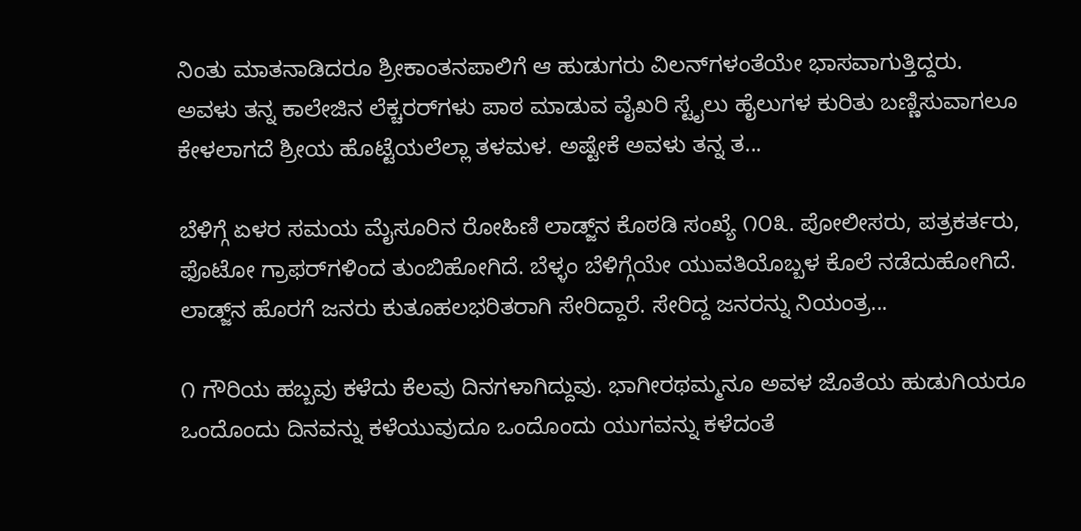ನಿಂತು ಮಾತನಾಡಿದರೂ ಶ್ರೀಕಾಂತನಪಾಲಿಗೆ ಆ ಹುಡುಗರು ವಿಲನ್‌ಗಳಂತೆಯೇ ಭಾಸವಾಗುತ್ತಿದ್ದರು. ಅವಳು ತನ್ನ ಕಾಲೇಜಿನ ಲೆಕ್ಚರರ್‌ಗಳು ಪಾಠ ಮಾಡುವ ವೈಖರಿ ಸ್ಟೈಲು ಹೈಲುಗಳ ಕುರಿತು ಬಣ್ಣಿಸುವಾಗಲೂ ಕೇಳಲಾಗದೆ ಶ್ರೀಯ ಹೊಟ್ಟೆಯಲೆಲ್ಲಾ ತಳಮಳ. ಅಷ್ಟೇಕೆ ಅವಳು ತನ್ನ ತ...

ಬೆಳಿಗ್ಗೆ ಏಳರ ಸಮಯ ಮೈಸೂರಿನ ರೋಹಿಣಿ ಲಾಡ್ಜ್‌ನ ಕೊಠಡಿ ಸಂಖ್ಯೆ ೧೦೩. ಪೋಲೀಸರು, ಪತ್ರಕರ್ತರು, ಫೊಟೋ ಗ್ರಾಫರ್‌ಗಳಿಂದ ತುಂಬಿಹೋಗಿದೆ. ಬೆಳ್ಳಂ ಬೆಳಿಗ್ಗೆಯೇ ಯುವತಿಯೊಬ್ಬಳ ಕೊಲೆ ನಡೆದುಹೋಗಿದೆ. ಲಾಡ್ಜ್‌ನ ಹೊರಗೆ ಜನರು ಕುತೂಹಲಭರಿತರಾಗಿ ಸೇರಿದ್ದಾರೆ. ಸೇರಿದ್ದ ಜನರನ್ನು ನಿಯಂತ್ರ...

೧ ಗೌರಿಯ ಹಬ್ಬವು ಕಳೆದು ಕೆಲವು ದಿನಗಳಾಗಿದ್ದುವು. ಭಾಗೀರಥಮ್ಮನೂ ಅವಳ ಜೊತೆಯ ಹುಡುಗಿಯರೂ ಒಂದೊಂದು ದಿನವನ್ನು ಕಳೆಯುವುದೂ ಒಂದೊಂದು ಯುಗವನ್ನು ಕಳೆದಂತೆ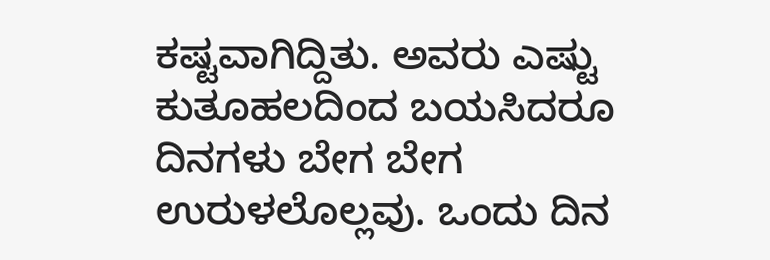ಕಷ್ಟವಾಗಿದ್ದಿತು. ಅವರು ಎಷ್ಟು ಕುತೂಹಲದಿಂದ ಬಯಸಿದರೂ ದಿನಗಳು ಬೇಗ ಬೇಗ ಉರುಳಲೊಲ್ಲವು. ಒಂದು ದಿನ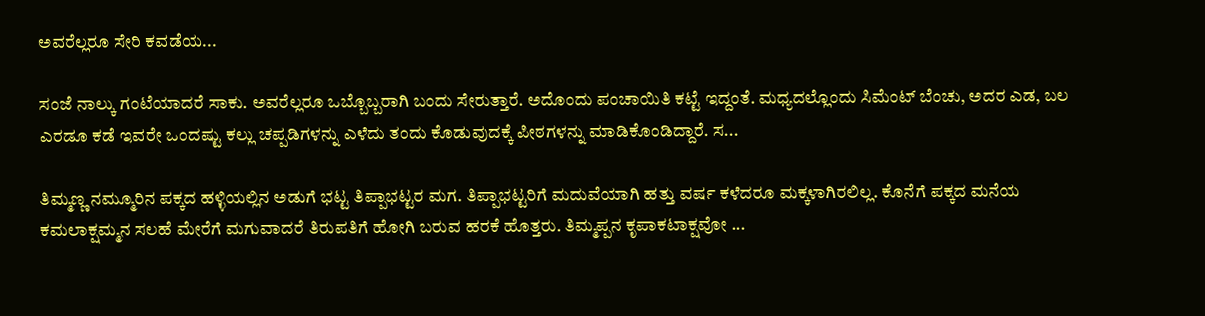ಅವರೆಲ್ಲರೂ ಸೇರಿ ಕವಡೆಯ...

ಸಂಜೆ ನಾಲ್ಕು ಗಂಟೆಯಾದರೆ ಸಾಕು. ಅವರೆಲ್ಲರೂ ಒಬ್ಬೊಬ್ಬರಾಗಿ ಬಂದು ಸೇರುತ್ತಾರೆ. ಅದೊಂದು ಪಂಚಾಯಿತಿ ಕಟ್ಟೆ ಇದ್ದಂತೆ. ಮಧ್ಯದಲ್ಲೊಂದು ಸಿಮೆಂಟ್ ಬೆಂಚು, ಅದರ ಎಡ, ಬಲ ಎರಡೂ ಕಡೆ ಇವರೇ ಒಂದಷ್ಟು ಕಲ್ಲು ಚಪ್ಪಡಿಗಳನ್ನು ಎಳೆದು ತಂದು ಕೊಡುವುದಕ್ಕೆ ಪೀಠಗಳನ್ನು ಮಾಡಿಕೊಂಡಿದ್ದಾರೆ. ಸ...

ತಿಮ್ಮಣ್ಣ ನಮ್ಮೂರಿನ ಪಕ್ಕದ ಹಳ್ಳಿಯಲ್ಲಿನ ಅಡುಗೆ ಭಟ್ಟ ತಿಪ್ಪಾಭಟ್ಟರ ಮಗ. ತಿಪ್ಪಾಭಟ್ಟರಿಗೆ ಮದುವೆಯಾಗಿ ಹತ್ತು ವರ್ಷ ಕಳೆದರೂ ಮಕ್ಕಳಾಗಿರಲಿಲ್ಲ. ಕೊನೆಗೆ ಪಕ್ಕದ ಮನೆಯ ಕಮಲಾಕ್ಷಮ್ಮನ ಸಲಹೆ ಮೇರೆಗೆ ಮಗುವಾದರೆ ತಿರುಪತಿಗೆ ಹೋಗಿ ಬರುವ ಹರಕೆ ಹೊತ್ತರು. ತಿಮ್ಮಪ್ಪನ ಕೃಪಾಕಟಾಕ್ಷವೋ ...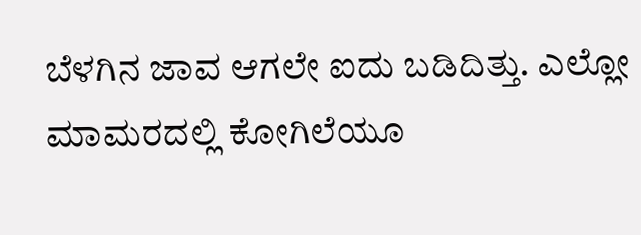ಬೆಳಗಿನ ಜಾವ ಆಗಲೇ ಐದು ಬಡಿದಿತ್ತು. ಎಲ್ಲೋ ಮಾಮರದಲ್ಲಿ ಕೋಗಿಲೆಯೂ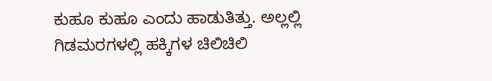ಕುಹೂ ಕುಹೂ ಎಂದು ಹಾಡುತಿತ್ತು. ಅಲ್ಲಲ್ಲಿ ಗಿಡಮರಗಳಲ್ಲಿ ಹಕ್ಕಿಗಳ ಚಿಲಿಚಿಲಿ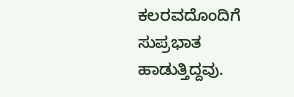ಕಲರವದೊಂದಿಗೆ ಸುಪ್ರಭಾತ ಹಾಡುತ್ತಿದ್ದವು.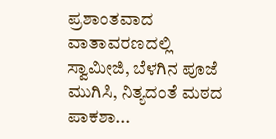ಪ್ರಶಾಂತವಾದ ವಾತಾವರಣದಲ್ಲಿ ಸ್ವಾಮೀಜಿ, ಬೆಳಗಿನ ಪೂಜೆ ಮುಗಿಸಿ, ನಿತ್ಯದಂತೆ ಮಠದ ಪಾಕಶಾ...